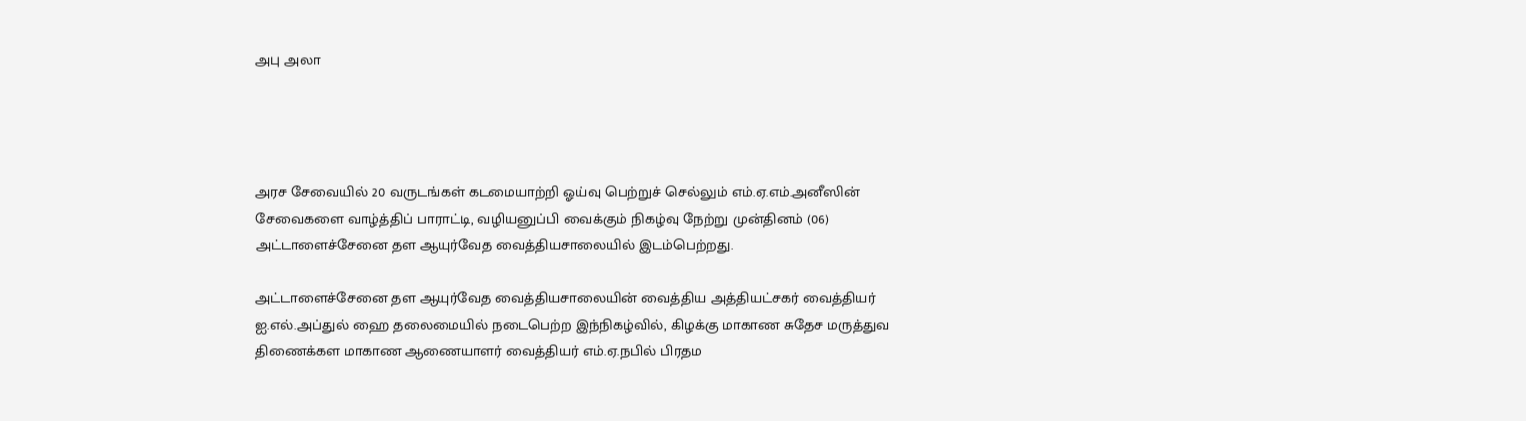அபு அலா




அரச சேவையில் 20 வருடங்கள் கடமையாற்றி ஓய்வு பெற்றுச் செல்லும் எம்.ஏ.எம்.அனீஸின் சேவைகளை வாழ்த்திப் பாராட்டி, வழியனுப்பி வைக்கும் நிகழ்வு நேற்று முன்தினம் (06) அட்டாளைச்சேனை தள ஆயுர்வேத வைத்தியசாலையில் இடம்பெற்றது.

அட்டாளைச்சேனை தள ஆயுர்வேத வைத்தியசாலையின் வைத்திய அத்தியட்சகர் வைத்தியர் ஐ.எல்.அப்துல் ஹை தலைமையில் நடைபெற்ற இந்நிகழ்வில், கிழக்கு மாகாண சுதேச மருத்துவ திணைக்கள மாகாண ஆணையாளர் வைத்தியர் எம்.ஏ.நபில் பிரதம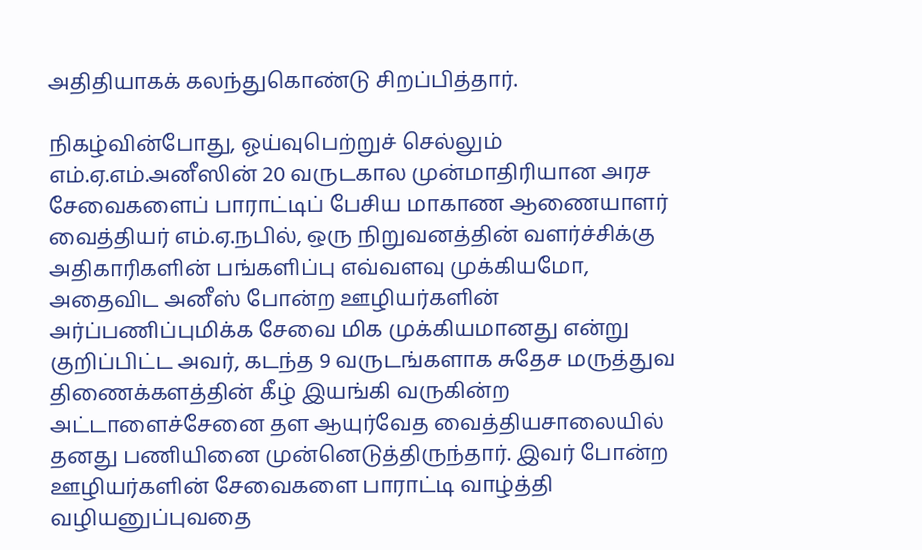அதிதியாகக் கலந்துகொண்டு சிறப்பித்தார்.

நிகழ்வின்போது, ஓய்வுபெற்றுச் செல்லும் எம்.ஏ.எம்.அனீஸின் 20 வருடகால முன்மாதிரியான அரச சேவைகளைப் பாராட்டிப் பேசிய மாகாண ஆணையாளர் வைத்தியர் எம்.ஏ.நபில், ஒரு நிறுவனத்தின் வளர்ச்சிக்கு அதிகாரிகளின் பங்களிப்பு எவ்வளவு முக்கியமோ, அதைவிட அனீஸ் போன்ற ஊழியர்களின் அர்ப்பணிப்புமிக்க சேவை மிக முக்கியமானது என்று குறிப்பிட்ட அவர், கடந்த 9 வருடங்களாக சுதேச மருத்துவ திணைக்களத்தின் கீழ் இயங்கி வருகின்ற அட்டாளைச்சேனை தள ஆயுர்வேத வைத்தியசாலையில் தனது பணியினை முன்னெடுத்திருந்தார். இவர் போன்ற ஊழியர்களின் சேவைகளை பாராட்டி வாழ்த்தி வழியனுப்புவதை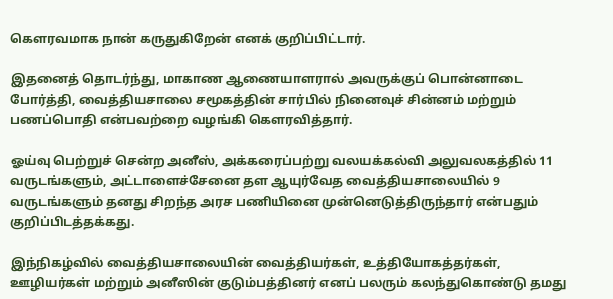கெளரவமாக நான் கருதுகிறேன் எனக் குறிப்பிட்டார்.

இதனைத் தொடர்ந்து, மாகாண ஆணையாளரால் அவருக்குப் பொன்னாடை போர்த்தி, வைத்தியசாலை சமூகத்தின் சார்பில் நினைவுச் சின்னம் மற்றும் பணப்பொதி என்பவற்றை வழங்கி கௌரவித்தார்.

ஓய்வு பெற்றுச் சென்ற அனீஸ், அக்கரைப்பற்று வலயக்கல்வி அலுவலகத்தில் 11 வருடங்களும், அட்டாளைச்சேனை தள ஆயுர்வேத வைத்தியசாலையில் 9 வருடங்களும் தனது சிறந்த அரச பணியினை முன்னெடுத்திருந்தார் என்பதும் குறிப்பிடத்தக்கது.

இந்நிகழ்வில் வைத்தியசாலையின் வைத்தியர்கள், உத்தியோகத்தர்கள், ஊழியர்கள் மற்றும் அனீஸின் குடும்பத்தினர் எனப் பலரும் கலந்துகொண்டு தமது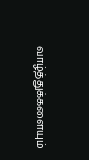வாழ்த்துக்களையும்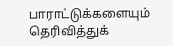பாராட்டுக்களையும் தெரிவித்துக்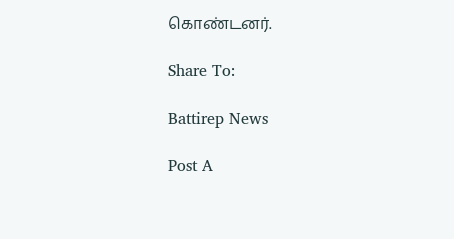கொண்டனர்.

Share To:

Battirep News

Post A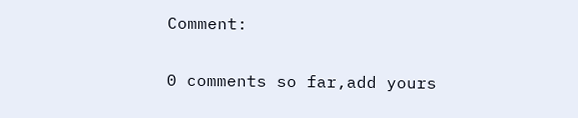Comment:

0 comments so far,add yours